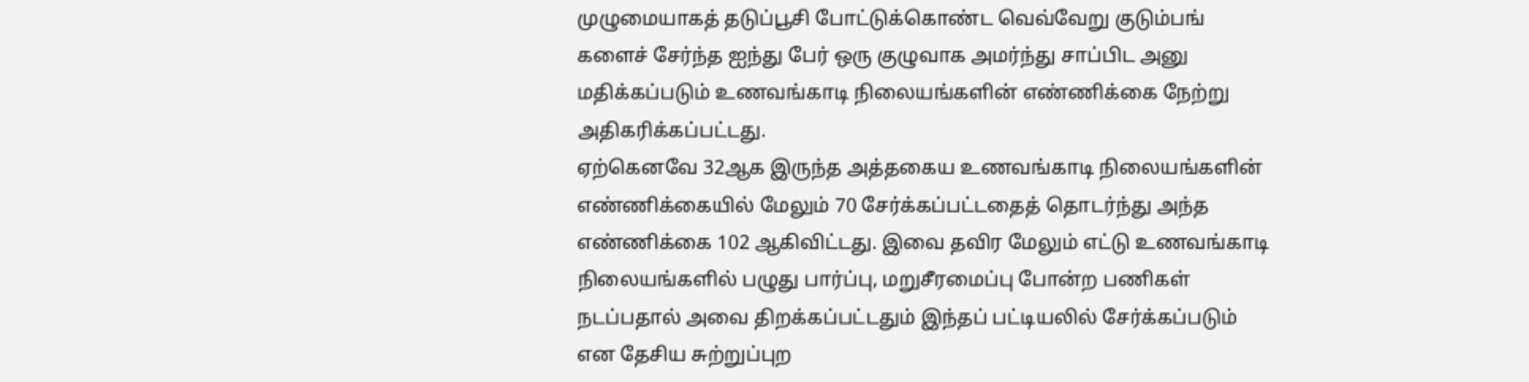முழுமையாகத் தடுப்பூசி போட்டுக்கொண்ட வெவ்வேறு குடும்பங்
களைச் சேர்ந்த ஐந்து பேர் ஒரு குழுவாக அமர்ந்து சாப்பிட அனு
மதிக்கப்படும் உணவங்காடி நிலையங்களின் எண்ணிக்கை நேற்று அதிகரிக்கப்பட்டது.
ஏற்கெனவே 32ஆக இருந்த அத்தகைய உணவங்காடி நிலையங்களின் எண்ணிக்கையில் மேலும் 70 சேர்க்கப்பட்டதைத் தொடர்ந்து அந்த எண்ணிக்கை 102 ஆகிவிட்டது. இவை தவிர மேலும் எட்டு உணவங்காடி நிலையங்களில் பழுது பார்ப்பு, மறுசீரமைப்பு போன்ற பணிகள் நடப்பதால் அவை திறக்கப்பட்டதும் இந்தப் பட்டியலில் சேர்க்கப்படும் என தேசிய சுற்றுப்புற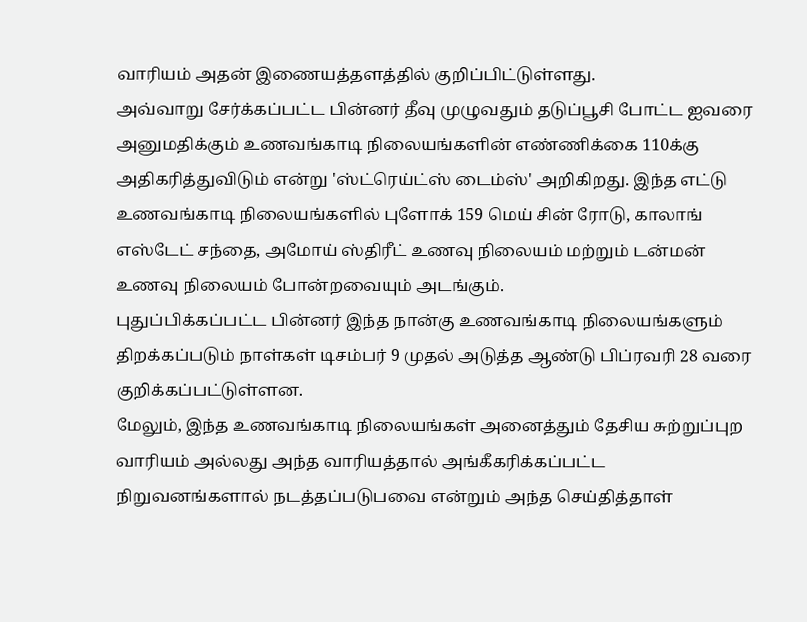வாரியம் அதன் இணையத்தளத்தில் குறிப்பிட்டுள்ளது.
அவ்வாறு சேர்க்கப்பட்ட பின்னர் தீவு முழுவதும் தடுப்பூசி போட்ட ஐவரை அனுமதிக்கும் உணவங்காடி நிலையங்களின் எண்ணிக்கை 110க்கு அதிகரித்துவிடும் என்று 'ஸ்ட்ரெய்ட்ஸ் டைம்ஸ்' அறிகிறது. இந்த எட்டு உணவங்காடி நிலையங்களில் புளோக் 159 மெய் சின் ரோடு, காலாங் எஸ்டேட் சந்தை, அமோய் ஸ்திரீட் உணவு நிலையம் மற்றும் டன்மன் உணவு நிலையம் போன்றவையும் அடங்கும்.
புதுப்பிக்கப்பட்ட பின்னர் இந்த நான்கு உணவங்காடி நிலையங்களும் திறக்கப்படும் நாள்கள் டிசம்பர் 9 முதல் அடுத்த ஆண்டு பிப்ரவரி 28 வரை குறிக்கப்பட்டுள்ளன.
மேலும், இந்த உணவங்காடி நிலையங்கள் அனைத்தும் தேசிய சுற்றுப்புற வாரியம் அல்லது அந்த வாரியத்தால் அங்கீகரிக்கப்பட்ட நிறுவனங்களால் நடத்தப்படுபவை என்றும் அந்த செய்தித்தாள்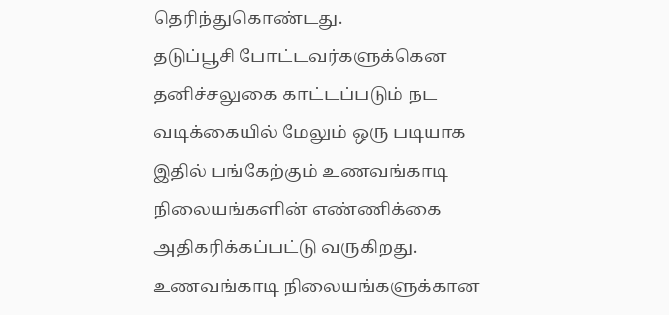தெரிந்துகொண்டது.
தடுப்பூசி போட்டவர்களுக்கென தனிச்சலுகை காட்டப்படும் நட
வடிக்கையில் மேலும் ஒரு படியாக இதில் பங்கேற்கும் உணவங்காடி நிலையங்களின் எண்ணிக்கை அதிகரிக்கப்பட்டு வருகிறது.
உணவங்காடி நிலையங்களுக்கான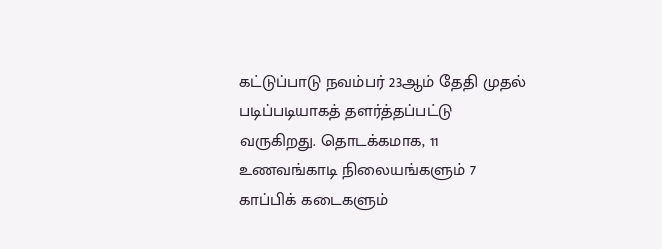கட்டுப்பாடு நவம்பர் 23ஆம் தேதி முதல் படிப்படியாகத் தளர்த்தப்பட்டு வருகிறது. தொடக்கமாக, 11 உணவங்காடி நிலையங்களும் 7 காப்பிக் கடைகளும்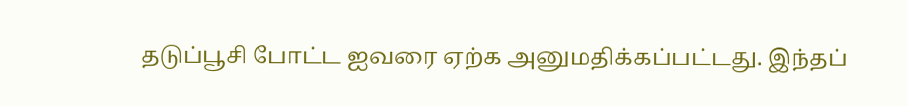தடுப்பூசி போட்ட ஐவரை ஏற்க அனுமதிக்கப்பட்டது. இந்தப்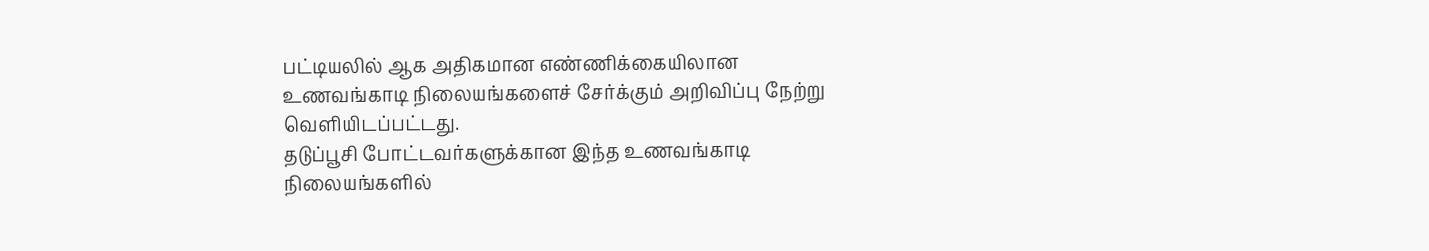பட்டியலில் ஆக அதிகமான எண்ணிக்கையிலான உணவங்காடி நிலையங்களைச் சேர்க்கும் அறிவிப்பு நேற்று வெளியிடப்பட்டது.
தடுப்பூசி போட்டவர்களுக்கான இந்த உணவங்காடி நிலையங்களில்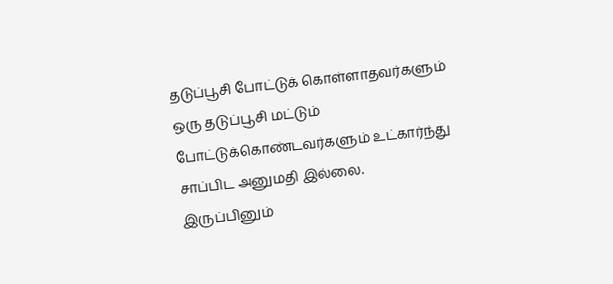தடுப்பூசி போட்டுக் கொள்ளாதவர்களும் ஒரு தடுப்பூசி மட்டும் போட்டுக்கொண்டவர்களும் உட்கார்ந்து சாப்பிட அனுமதி இல்லை. இருப்பினும்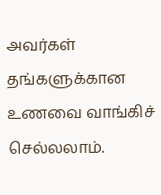அவர்கள் தங்களுக்கான உணவை வாங்கிச் செல்லலாம்.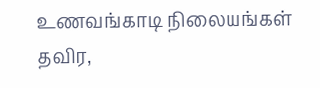உணவங்காடி நிலையங்கள் தவிர,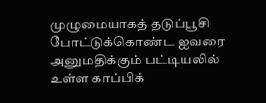முழுமையாகத் தடுப்பூசி போட்டுக்கொண்ட ஐவரை அனுமதிக்கும் பட்டியலில் உள்ள காப்பிக்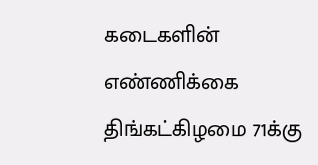கடைகளின் எண்ணிக்கை திங்கட்கிழமை 71க்கு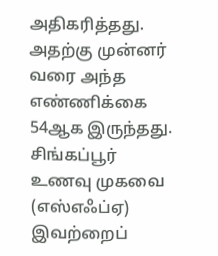அதிகரித்தது. அதற்கு முன்னர் வரை அந்த எண்ணிக்கை 54ஆக இருந்தது. சிங்கப்பூர் உணவு முகவை (எஸ்எஃப்ஏ) இவற்றைப்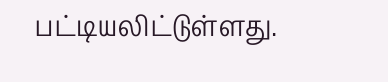பட்டியலிட்டுள்ளது.